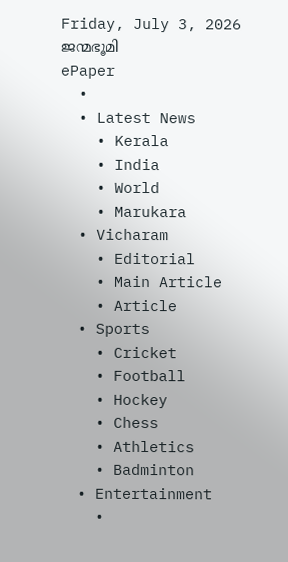Friday, July 3, 2026
ജന്മഭൂമി
ePaper
  •
  • Latest News
    • Kerala
    • India
    • World
    • Marukara
  • Vicharam
    • Editorial
    • Main Article
    • Article
  • Sports
    • Cricket
    • Football
    • Hockey
    • Chess
    • Athletics
    • Badminton
  • Entertainment
    •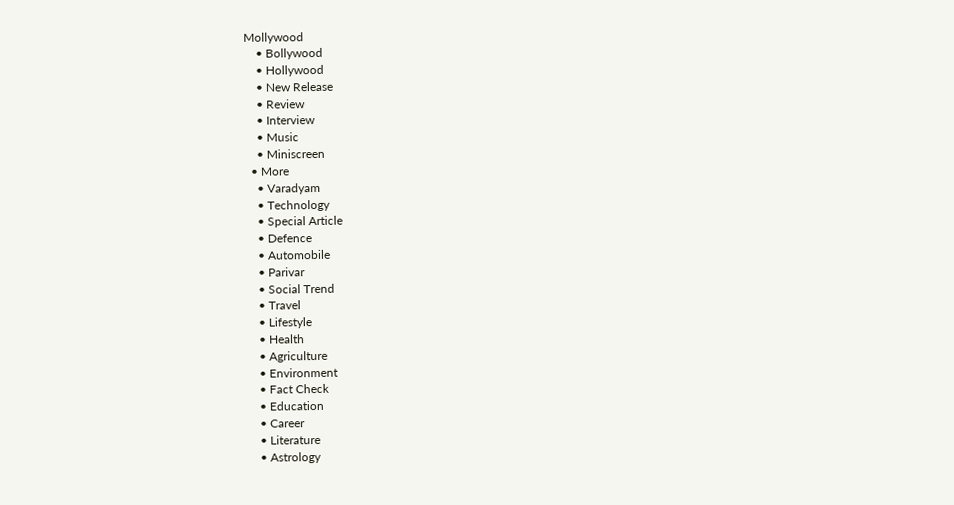Mollywood
    • Bollywood
    • Hollywood
    • New Release
    • Review
    • Interview
    • Music
    • Miniscreen
  • More
    • Varadyam
    • Technology
    • Special Article
    • Defence
    • Automobile
    • Parivar
    • Social Trend
    • Travel
    • Lifestyle
    • Health
    • Agriculture
    • Environment
    • Fact Check
    • Education
    • Career
    • Literature
    • Astrology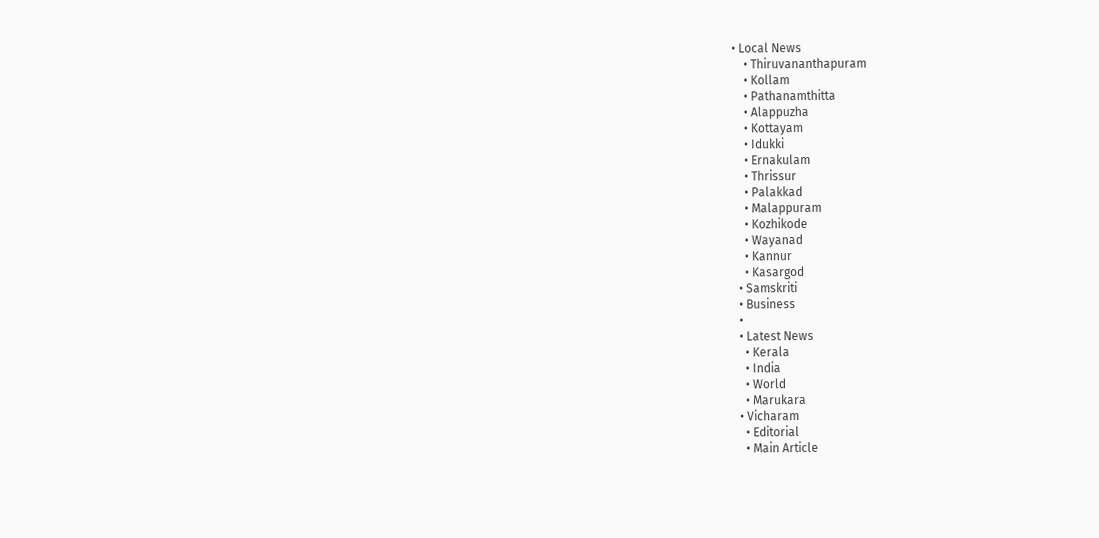• Local News
    • Thiruvananthapuram
    • Kollam
    • Pathanamthitta
    • Alappuzha
    • Kottayam
    • Idukki
    • Ernakulam
    • Thrissur
    • Palakkad
    • Malappuram
    • Kozhikode
    • Wayanad
    • Kannur
    • Kasargod
  • Samskriti
  • Business
  •
  • Latest News
    • Kerala
    • India
    • World
    • Marukara
  • Vicharam
    • Editorial
    • Main Article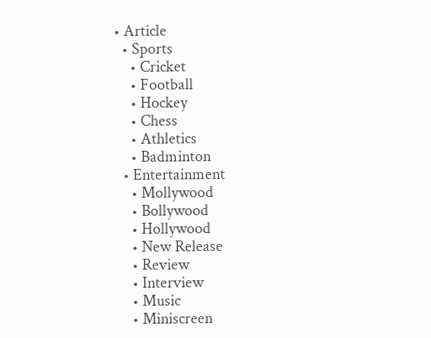• Article
  • Sports
    • Cricket
    • Football
    • Hockey
    • Chess
    • Athletics
    • Badminton
  • Entertainment
    • Mollywood
    • Bollywood
    • Hollywood
    • New Release
    • Review
    • Interview
    • Music
    • Miniscreen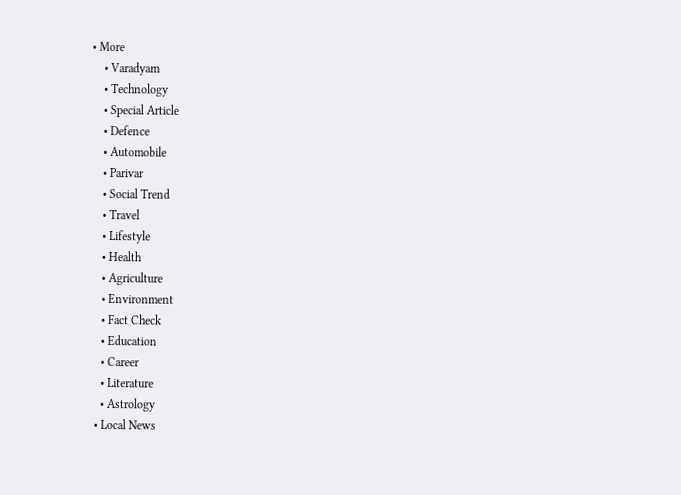• More
    • Varadyam
    • Technology
    • Special Article
    • Defence
    • Automobile
    • Parivar
    • Social Trend
    • Travel
    • Lifestyle
    • Health
    • Agriculture
    • Environment
    • Fact Check
    • Education
    • Career
    • Literature
    • Astrology
  • Local News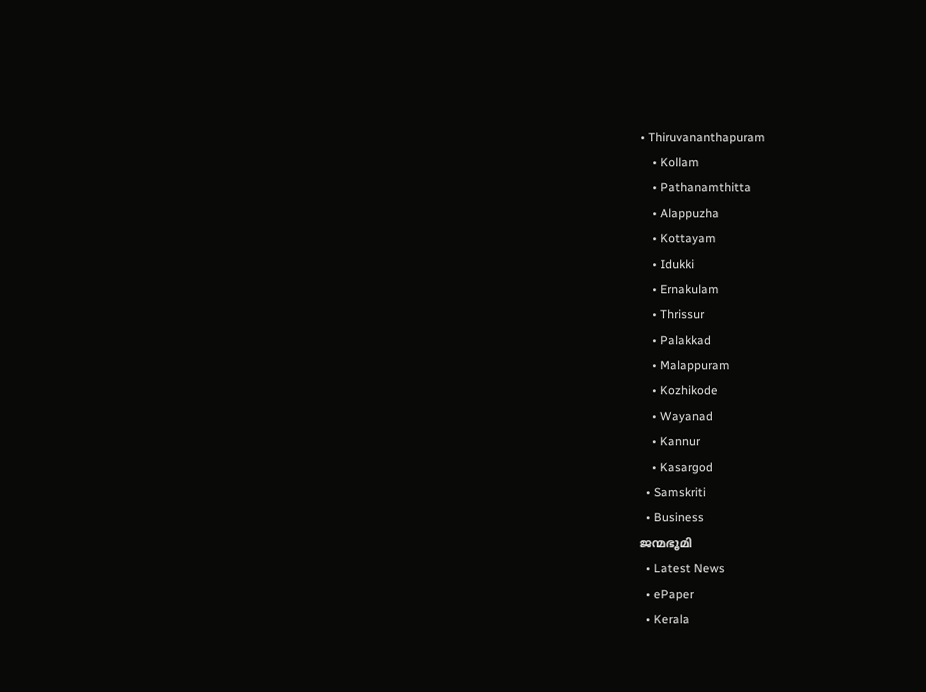• Thiruvananthapuram
    • Kollam
    • Pathanamthitta
    • Alappuzha
    • Kottayam
    • Idukki
    • Ernakulam
    • Thrissur
    • Palakkad
    • Malappuram
    • Kozhikode
    • Wayanad
    • Kannur
    • Kasargod
  • Samskriti
  • Business
ജന്മഭൂമി
  • Latest News
  • ePaper
  • Kerala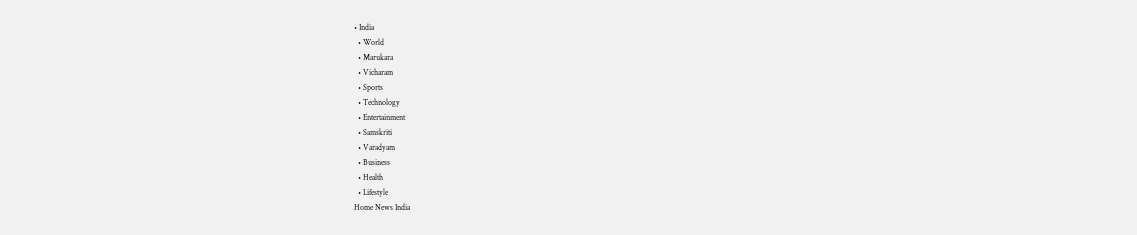• India
  • World
  • Marukara
  • Vicharam
  • Sports
  • Technology
  • Entertainment
  • Samskriti
  • Varadyam
  • Business
  • Health
  • Lifestyle
Home News India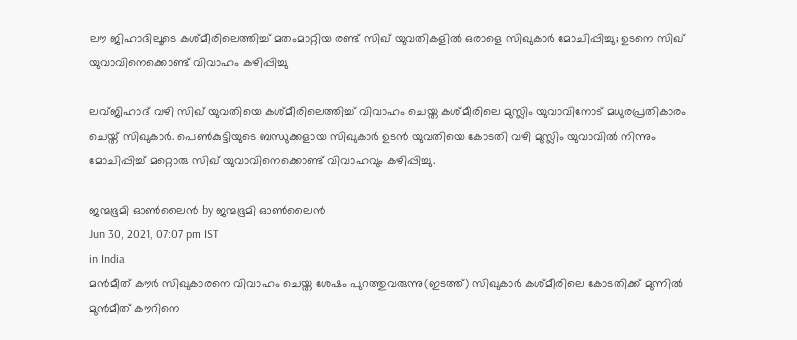ലൗ ജിഹാദിലൂടെ കശ്മീരിലെത്തിച്ച് മതംമാറ്റിയ രണ്ട് സിഖ് യുവതികളില്‍ ഒരാളെ സിഖുകാര്‍ മോചിപ്പിച്ചു; ഉടനെ സിഖ് യുവാവിനെക്കൊണ്ട് വിവാഹം കഴിപ്പിച്ചു

ലവ്ജിഹാദ് വഴി സിഖ് യുവതിയെ കശ്മീരിലെത്തിച്ച് വിവാഹം ചെയ്ത കശ്മീരിലെ മുസ്ലിം യുവാവിനോട് മധുരപ്രതികാരം ചെയ്ത് സിഖുകാര്‍. പെണ്‍കുട്ടിയുടെ ബന്ധുക്കളായ സിഖുകാര്‍ ഉടന്‍ യുവതിയെ കോടതി വഴി മുസ്ലിം യുവാവില്‍ നിന്നും മോചിപ്പിച്ച് മറ്റൊരു സിഖ് യുവാവിനെക്കൊണ്ട് വിവാഹവും കഴിപ്പിച്ചു.

ജന്മഭൂമി ഓണ്‍ലൈന്‍ by ജന്മഭൂമി ഓണ്‍ലൈന്‍
Jun 30, 2021, 07:07 pm IST
in India
മന്‍മീത് കൗര്‍ സിഖുകാരനെ വിവാഹം ചെയ്ത ശേഷം പുറത്തുവരുന്നു(ഇടത്ത്) സിഖുകാര്‍ കശ്മീരിലെ കോടതിക്ക് മുന്നില്‍ മുന്‍മീത് കൗറിനെ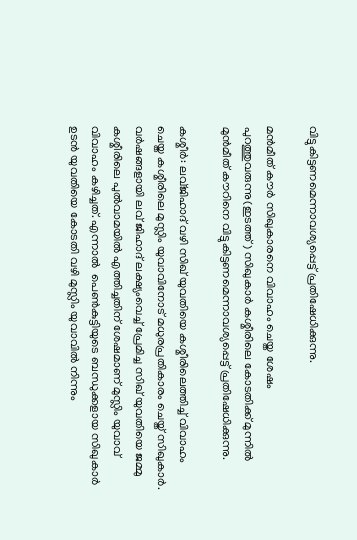വിട്ടുകിട്ടണമെന്നാവശ്യപ്പെട്ട് പ്രതിഷേധിക്കുന്നു.

മന്‍മീത് കൗര്‍ സിഖുകാരനെ വിവാഹം ചെയ്ത ശേഷം പുറത്തുവരുന്നു(ഇടത്ത്) സിഖുകാര്‍ കശ്മീരിലെ കോടതിക്ക് മുന്നില്‍ മുന്‍മീത് കൗറിനെ വിട്ടുകിട്ടണമെന്നാവശ്യപ്പെട്ട് പ്രതിഷേധിക്കുന്നു.

കശ്മീര്‍: ലവ്ജിഹാദ് വഴി സിഖ് യുവതിയെ കശ്മീരിലെത്തിച്ച് വിവാഹം ചെയ്ത കശ്മീരിലെ മുസ്ലിം യുവാവിനോട് മധുരപ്രതികാരം ചെയ്ത് സിഖുകാര്‍. വര്‍ഷങ്ങളായി ലവ് ജിഹാദ് ലക്ഷ്യംവെച്ച് പ്രേമിച്ച സിഖ് യുവതിയെ ജമ്മു കശ്മീരിലെ പുല്‍വാമയില്‍ എത്തിച്ചതിന് ശേഷമാണ് മുസ്ലിം യുവാവ് വിവാഹം കഴിച്ചത്. എന്നാല്‍  പെണ്‍കുട്ടിയുടെ ബന്ധുക്കളായ സിഖുകാര്‍ ഉടന്‍ യുവതിയെ കോടതി വഴി മുസ്ലിം യുവാവില്‍ നിന്നും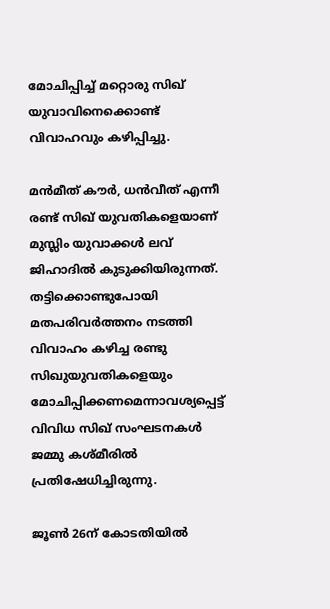മോചിപ്പിച്ച് മറ്റൊരു സിഖ് യുവാവിനെക്കൊണ്ട് വിവാഹവും കഴിപ്പിച്ചു.

മന്‍മീത് കൗര്‍, ധന്‍വീത് എന്നീ രണ്ട് സിഖ് യുവതികളെയാണ് മുസ്ലിം യുവാക്കള്‍ ലവ് ജിഹാദില്‍ കുടുക്കിയിരുന്നത്. തട്ടിക്കൊണ്ടുപോയി മതപരിവര്‍ത്തനം നടത്തി വിവാഹം കഴിച്ച രണ്ടു സിഖുയുവതികളെയും മോചിപ്പിക്കണമെന്നാവശ്യപ്പെട്ട് വിവിധ സിഖ് സംഘടനകള്‍ ജമ്മു കശ്മീരില്‍ പ്രതിഷേധിച്ചിരുന്നു.

ജൂണ്‍ 26ന് കോടതിയില്‍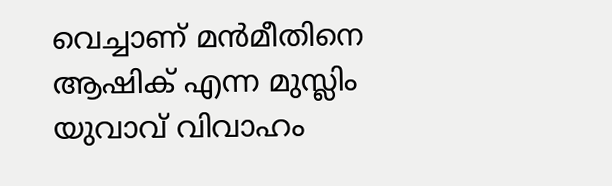വെച്ചാണ് മന്‍മീതിനെ ആഷിക് എന്ന മുസ്ലിം യുവാവ് വിവാഹം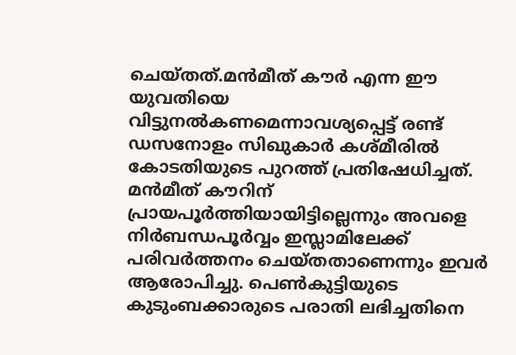ചെയ്തത്.മന്‍മീത് കൗര്‍ എന്ന ഈ യുവതിയെ വിട്ടുനല്‍കണമെന്നാവശ്യപ്പെട്ട് രണ്ട് ഡസനോളം സിഖുകാര്‍ കശ്മീരില്‍ കോടതിയുടെ പുറത്ത് പ്രതിഷേധിച്ചത്. മന്‍മീത് കൗറിന് പ്രായപൂര്‍ത്തിയായിട്ടില്ലെന്നും അവളെ നിര്‍ബന്ധപൂര്‍വ്വം ഇസ്ലാമിലേക്ക് പരിവര്‍ത്തനം ചെയ്തതാണെന്നും ഇവര്‍ ആരോപിച്ചു. പെണ്‍കുട്ടിയുടെ കുടുംബക്കാരുടെ പരാതി ലഭിച്ചതിനെ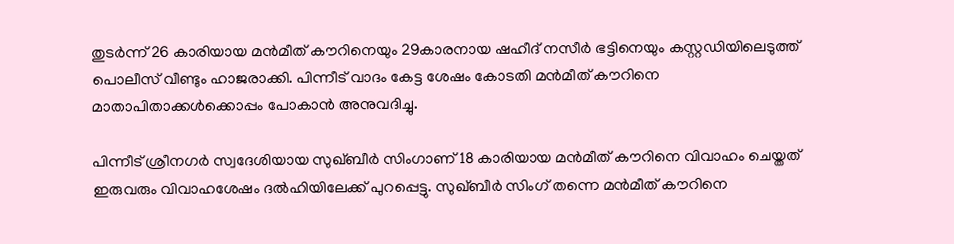തുടര്‍ന്ന് 26 കാരിയായ മന്‍മീത് കൗറിനെയും 29കാരനായ ഷഹീദ് നസീര്‍ ഭട്ടിനെയും കസ്റ്റഡിയിലെടുത്ത്  പൊലീസ് വീണ്ടും ഹാജരാക്കി. പിന്നീട് വാദം കേട്ട ശേഷം കോടതി മന്‍മീത് കൗറിനെ മാതാപിതാക്കള്‍ക്കൊപ്പം പോകാന്‍ അനുവദിച്ചു.

പിന്നീട് ശ്രീനഗര്‍ സ്വദേശിയായ സുഖ്ബീര്‍ സിംഗാണ് 18 കാരിയായ മന്‍മീത് കൗറിനെ വിവാഹം ചെയ്തത് ഇരുവരും വിവാഹശേഷം ദല്‍ഹിയിലേക്ക് പുറപ്പെട്ടു. സുഖ്ബീര്‍ സിംഗ് തന്നെ മന്‍മീത് കൗറിനെ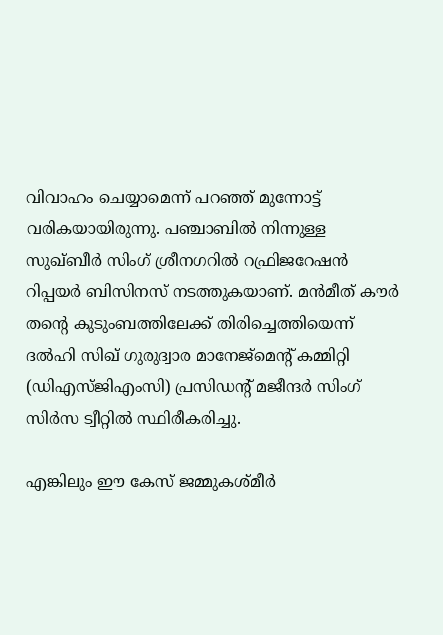വിവാഹം ചെയ്യാമെന്ന് പറഞ്ഞ് മുന്നോട്ട് വരികയായിരുന്നു. പഞ്ചാബില്‍ നിന്നുള്ള സുഖ്ബീര്‍ സിംഗ് ശ്രീനഗറില്‍ റഫ്രിജറേഷന്‍ റിപ്പയര്‍ ബിസിനസ് നടത്തുകയാണ്. മന്‍മീത് കൗര്‍ തന്റെ കുടുംബത്തിലേക്ക് തിരിച്ചെത്തിയെന്ന് ദല്‍ഹി സിഖ് ഗുരുദ്വാര മാനേജ്‌മെന്റ് കമ്മിറ്റി (ഡിഎസ്ജിഎംസി) പ്രസിഡന്റ് മജീന്ദര്‍ സിംഗ് സിര്‍സ ട്വീറ്റില്‍ സ്ഥിരീകരിച്ചു.

എങ്കിലും ഈ കേസ് ജമ്മുകശ്മീര്‍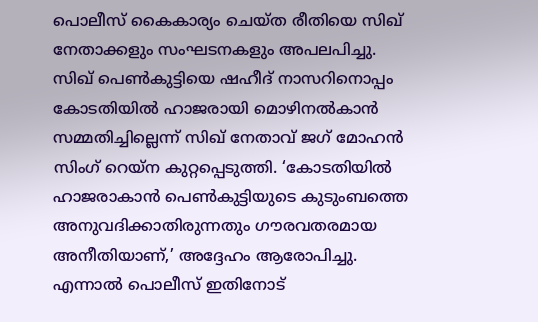പൊലീസ് കൈകാര്യം ചെയ്ത രീതിയെ സിഖ് നേതാക്കളും സംഘടനകളും അപലപിച്ചു.   സിഖ് പെണ്‍കുട്ടിയെ ഷഹീദ് നാസറിനൊപ്പം കോടതിയില്‍ ഹാജരായി മൊഴിനല്‍കാന്‍ സമ്മതിച്ചില്ലെന്ന് സിഖ് നേതാവ് ജഗ് മോഹന്‍ സിംഗ് റെയ്‌ന കുറ്റപ്പെടുത്തി. ‘കോടതിയില്‍ ഹാജരാകാന്‍ പെണ്‍കുട്ടിയുടെ കുടുംബത്തെ അനുവദിക്കാതിരുന്നതും ഗൗരവതരമായ അനീതിയാണ്,’ അദ്ദേഹം ആരോപിച്ചു. എന്നാല്‍ പൊലീസ് ഇതിനോട്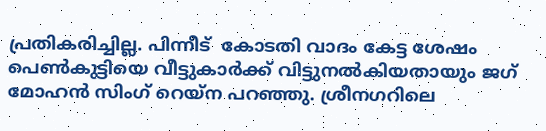പ്രതികരിച്ചില്ല. പിന്നീട്  കോടതി വാദം കേട്ട ശേഷം പെണ്‍കുട്ടിയെ വീട്ടുകാര്‍ക്ക് വിട്ടുനല്‍കിയതായും ജഗ് മോഹന്‍ സിംഗ് റെയ്‌ന പറഞ്ഞു. ശ്രീനഗറിലെ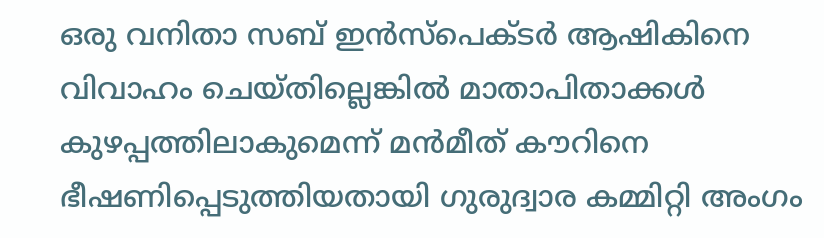ഒരു വനിതാ സബ് ഇന്‍സ്‌പെക്ടര്‍ ആഷികിനെ വിവാഹം ചെയ്തില്ലെങ്കില്‍ മാതാപിതാക്കള്‍ കുഴപ്പത്തിലാകുമെന്ന് മന്‍മീത് കൗറിനെ ഭീഷണിപ്പെടുത്തിയതായി ഗുരുദ്വാര കമ്മിറ്റി അംഗം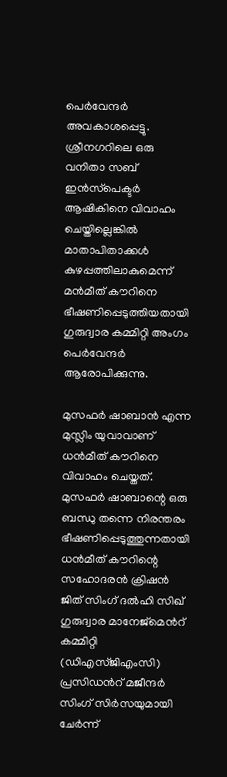പെര്‍വേന്ദര്‍ അവകാശപ്പെട്ടു.  ശ്രീനഗറിലെ ഒരു വനിതാ സബ് ഇന്‍സ്‌പെക്ടര്‍ ആഷികിനെ വിവാഹം ചെയ്തില്ലെങ്കില്‍ മാതാപിതാക്കള്‍ കുഴപ്പത്തിലാകുമെന്ന് മന്‍മീത് കൗറിനെ ഭീഷണിപ്പെടുത്തിയതായി ഗുരുദ്വാര കമ്മിറ്റി അംഗം പെര്‍വേന്ദര്‍ ആരോപിക്കുന്നു.

മുസഫര്‍ ഷാബാന്‍ എന്ന മുസ്ലിം യുവാവാണ് ധന്‍മീത് കൗറിനെ വിവാഹം ചെയ്തത്. മുസഫര്‍ ഷാബാന്റെ ഒരു ബന്ധു തന്നെ നിരന്തരം ഭീഷണിപ്പെടുത്തുന്നതായി ധന്‍മീത് കൗറിന്റെ സഹോദരന്‍ ക്രിഷന്‍ ജിത് സിംഗ് ദല്‍ഹി സിഖ് ഗുരുദ്വാര മാനേജ്‌മെന്‍റ് കമ്മിറ്റി (ഡിഎസ്ജിഎംസി) പ്രസിഡന്‍റ് മജീന്ദര്‍ സിംഗ് സിര്‍സയുമായി ചേര്‍ന്ന്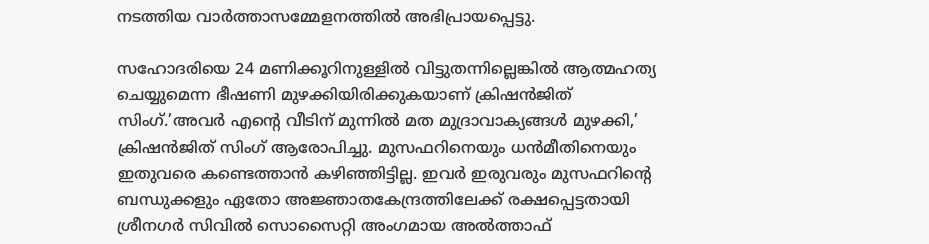നടത്തിയ വാര്‍ത്താസമ്മേളനത്തില്‍ അഭിപ്രായപ്പെട്ടു.

സഹോദരിയെ 24 മണിക്കൂറിനുള്ളില്‍ വിട്ടുതന്നില്ലെങ്കില്‍ ആത്മഹത്യ ചെയ്യുമെന്ന ഭീഷണി മുഴക്കിയിരിക്കുകയാണ് ക്രിഷന്‍ജിത് സിംഗ്.’അവര്‍ എന്റെ വീടിന് മുന്നില്‍ മത മുദ്രാവാക്യങ്ങള്‍ മുഴക്കി,’ ക്രിഷന്‍ജിത് സിംഗ് ആരോപിച്ചു. മുസഫറിനെയും ധന്‍മീതിനെയും ഇതുവരെ കണ്ടെത്താന്‍ കഴിഞ്ഞിട്ടില്ല. ഇവര്‍ ഇരുവരും മുസഫറിന്റെ ബന്ധുക്കളും ഏതോ അജ്ഞാതകേന്ദ്രത്തിലേക്ക് രക്ഷപ്പെട്ടതായി ശ്രീനഗര്‍ സിവില്‍ സൊസൈറ്റി അംഗമായ അല്‍ത്താഫ്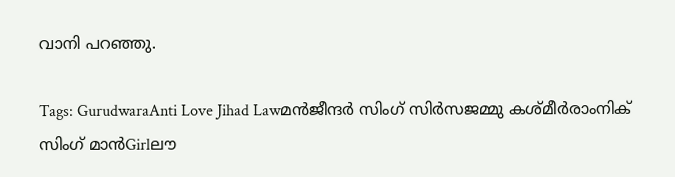വാനി പറഞ്ഞു.

Tags: GurudwaraAnti Love Jihad Lawമന്‍ജീന്ദര്‍ സിംഗ് സിര്‍സജമ്മു കശ്മീര്‍രാംനിക് സിംഗ് മാന്‍Girlലൗ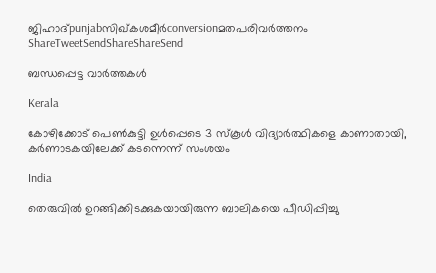ജിഹാദ്punjabസിഖ്കശമീര്‍conversionമതപരിവര്‍ത്തനം
ShareTweetSendShareShareSend

ബന്ധപ്പെട്ട വാര്‍ത്തകള്‍

Kerala

കോഴിക്കോട് പെണ്‍കുട്ടി ഉള്‍പ്പെടെ 3 സ്‌കൂള്‍ വിദ്യാര്‍ത്ഥികളെ കാണാതായി, കര്‍ണാടകയിലേക്ക് കടന്നെന്ന് സംശയം

India

തെരുവില്‍ ഉറങ്ങിക്കിടക്കുകയായിരുന്ന ബാലികയെ പീഡിപ്പിച്ചു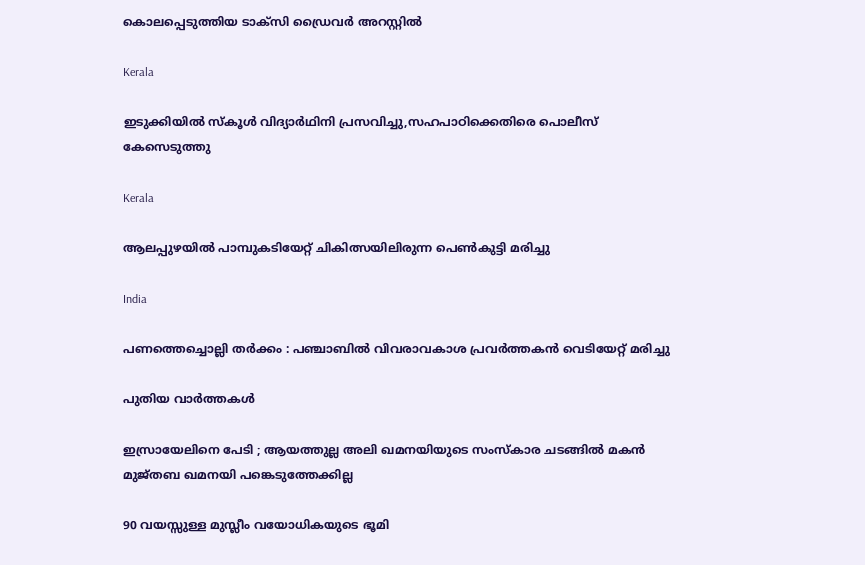കൊലപ്പെടുത്തിയ ടാക്‌സി ഡ്രൈവര്‍ അറസ്റ്റില്‍

Kerala

ഇടുക്കിയില്‍ സ്‌കൂള്‍ വിദ്യാര്‍ഥിനി പ്രസവിച്ചു,സഹപാഠിക്കെതിരെ പൊലീസ് കേസെടുത്തു

Kerala

ആലപ്പുഴയില്‍ പാമ്പുകടിയേറ്റ് ചികിത്സയിലിരുന്ന പെണ്‍കുട്ടി മരിച്ചു

India

പണത്തെച്ചൊല്ലി തർക്കം : പഞ്ചാബിൽ വിവരാവകാശ പ്രവർത്തകൻ വെടിയേറ്റ് മരിച്ചു

പുതിയ വാര്‍ത്തകള്‍

ഇസ്രായേലിനെ പേടി ; ആയത്തുല്ല അലി ഖമനയിയുടെ സംസ്കാര ചടങ്ങിൽ മകൻ മുജ്തബ ഖമനയി പങ്കെടുത്തേക്കില്ല

90 വയസ്സുള്ള മുസ്ലീം വയോധികയുടെ ഭൂമി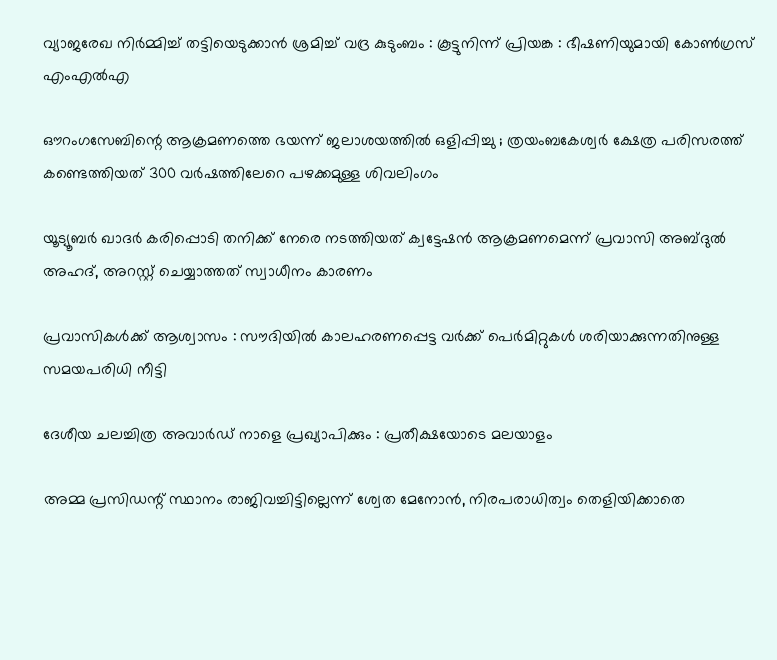വ്യാജരേഖ നിർമ്മിച്ച് തട്ടിയെടുക്കാൻ ശ്രമിച്ച് വദ്ര കുടുംബം : കൂട്ടുനിന്ന് പ്രിയങ്ക : ഭീഷണിയുമായി കോൺഗ്രസ് എംഎൽഎ

ഔറംഗസേബിന്റെ ആക്രമണത്തെ ഭയന്ന് ജലാശയത്തിൽ ഒളിപ്പിച്ചു ; ത്രയംബകേശ്വർ ക്ഷേത്ര പരിസരത്ത്  കണ്ടെത്തിയത് 300 വർഷത്തിലേറെ പഴക്കമുള്ള ശിവലിംഗം

യൂട്യൂബര്‍ ഖാദര്‍ കരിപ്പൊടി തനിക്ക് നേരെ നടത്തിയത് ക്വട്ടേഷന്‍ ആക്രമണമെന്ന് പ്രവാസി അബ്ദുല്‍ അഹദ്, അറസ്റ്റ് ചെയ്യാത്തത് സ്വാധീനം കാരണം

പ്രവാസികൾക്ക് ആശ്വാസം : സൗദിയിൽ കാലഹരണപ്പെട്ട വർക്ക് പെർമിറ്റുകൾ ശരിയാക്കുന്നതിനുള്ള സമയപരിധി നീട്ടി

ദേശീയ ചലച്ചിത്ര അവാര്‍ഡ് നാളെ പ്രഖ്യാപിക്കും : പ്രതീക്ഷയോടെ മലയാളം

അമ്മ പ്രസിഡന്റ് സ്ഥാനം രാജിവച്ചിട്ടില്ലെന്ന് ശ്വേത മേനോന്‍, നിരപരാധിത്വം തെളിയിക്കാതെ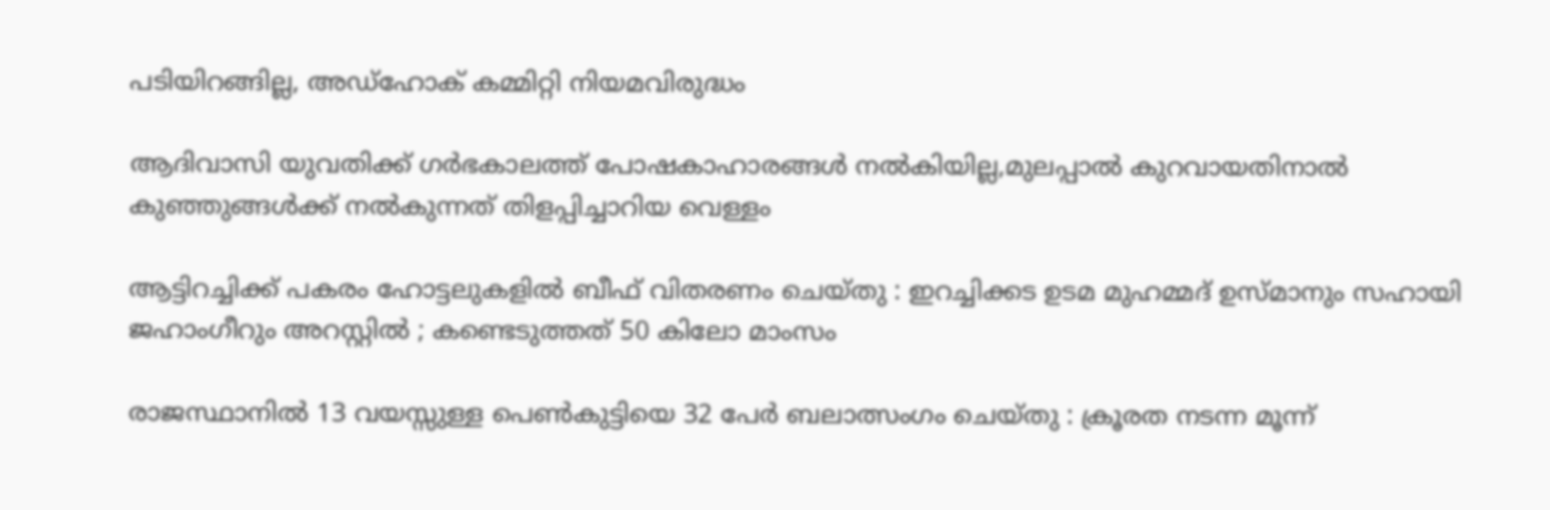പടിയിറങ്ങില്ല, അഡ്‌ഹോക് കമ്മിറ്റി നിയമവിരുദ്ധം

ആദിവാസി യുവതിക്ക് ഗര്‍ഭകാലത്ത് പോഷകാഹാരങ്ങള്‍ നല്‍കിയില്ല,മുലപ്പാല്‍ കുറവായതിനാല്‍ കുഞ്ഞുങ്ങള്‍ക്ക് നല്‍കുന്നത് തിളപ്പിച്ചാറിയ വെള്ളം

ആട്ടിറച്ചിക്ക് പകരം ഹോട്ടലുകളിൽ ബീഫ് വിതരണം ചെയ്തു : ഇറച്ചിക്കട ഉടമ മുഹമ്മദ് ഉസ്മാനും സഹായി ജഹാംഗീറും അറസ്റ്റിൽ ; കണ്ടെടുത്തത് 50 കിലോ മാംസം

രാജസ്ഥാനിൽ 13 വയസ്സുള്ള പെൺകുട്ടിയെ 32 പേർ ബലാത്സംഗം ചെയ്തു : ക്രൂരത നടന്ന മൂന്ന്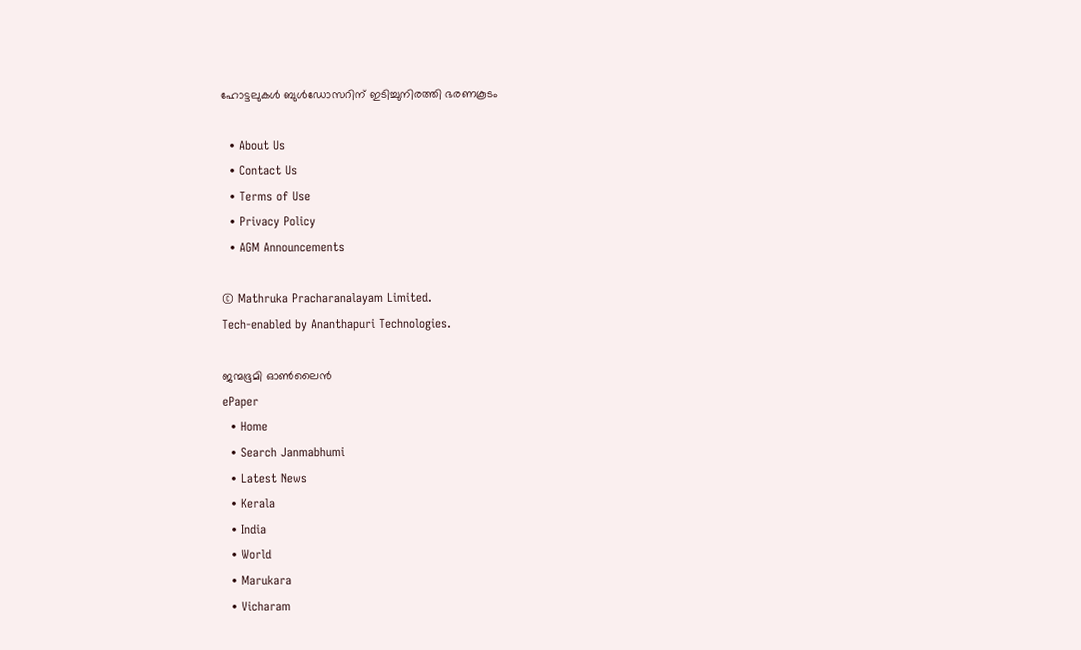ഹോട്ടലുകൾ ബുൾഡോസറിന് ഇടിച്ചുനിരത്തി ഭരണകൂടം

  • About Us
  • Contact Us
  • Terms of Use
  • Privacy Policy
  • AGM Announcements

© Mathruka Pracharanalayam Limited.
Tech-enabled by Ananthapuri Technologies.

ജന്മഭൂമി ഓണ്‍ലൈന്‍
ePaper
  • Home
  • Search Janmabhumi
  • Latest News
  • Kerala
  • India
  • World
  • Marukara
  • Vicharam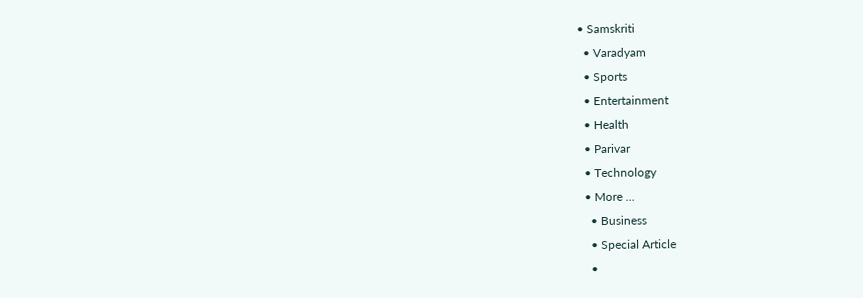• Samskriti
  • Varadyam
  • Sports
  • Entertainment
  • Health
  • Parivar
  • Technology
  • More …
    • Business
    • Special Article
    •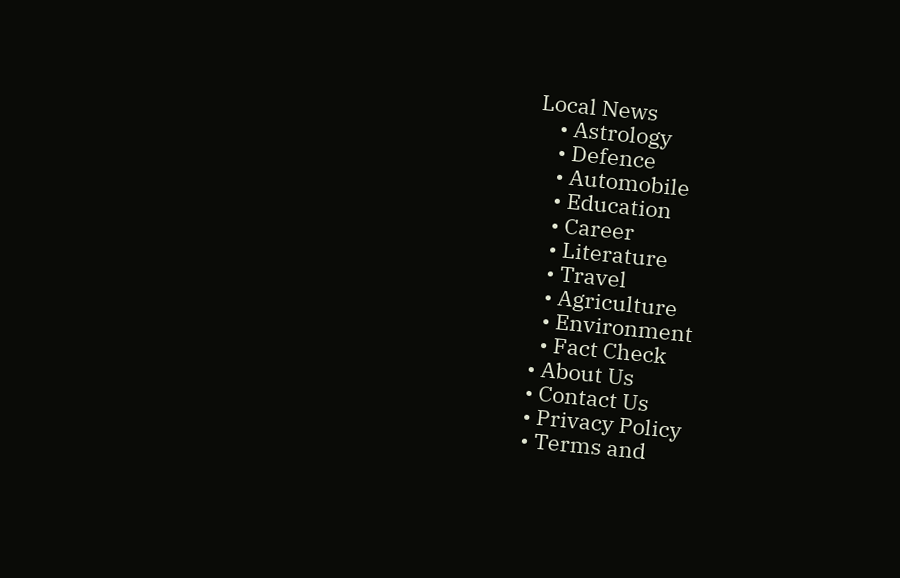Local News
    • Astrology
    • Defence
    • Automobile
    • Education
    • Career
    • Literature
    • Travel
    • Agriculture
    • Environment
    • Fact Check
  • About Us
  • Contact Us
  • Privacy Policy
  • Terms and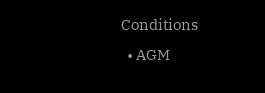Conditions
  • AGM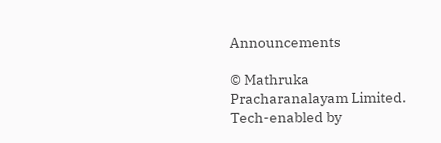Announcements

© Mathruka Pracharanalayam Limited.
Tech-enabled by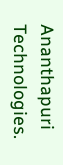Ananthapuri Technologies.